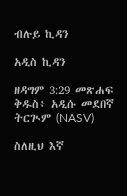ብሉይ ኪዳን

አዲስ ኪዳን

ዘዳግም 3:29 መጽሐፍ ቅዱስ፥ አዲሱ መደበኛ ትርጒም (NASV)

ስለዚህ እኛ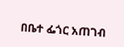በቤተ ፌጎር አጠገብ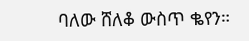ባለው ሸለቆ ውስጥ ቈየን።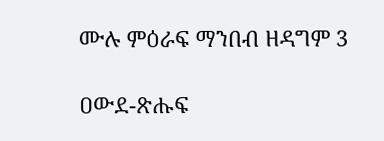ሙሉ ምዕራፍ ማንበብ ዘዳግም 3

ዐውደ-ጽሑፍ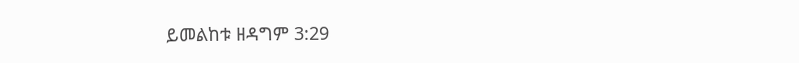ይመልከቱ ዘዳግም 3:29